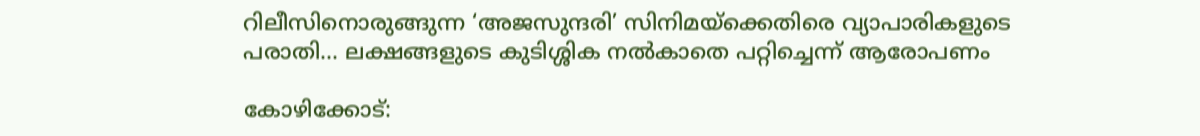റിലീസിനൊരുങ്ങുന്ന ‘അജസുന്ദരി’ സിനിമയ്ക്കെതിരെ വ്യാപാരികളുടെ പരാതി… ലക്ഷങ്ങളുടെ കുടിശ്ശിക നൽകാതെ പറ്റിച്ചെന്ന് ആരോപണം

കോഴിക്കോട്: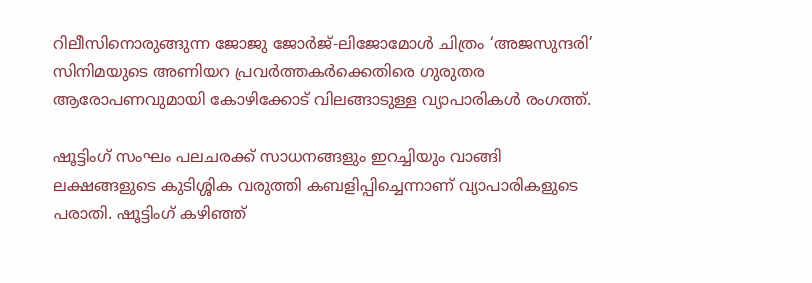റിലീസിനൊരുങ്ങുന്ന ജോജു ജോർജ്-ലിജോമോൾ ചിത്രം ‘അജസുന്ദരി’ സിനിമയുടെ അണിയറ പ്രവർത്തകർക്കെതിരെ ഗുരുതര ആരോപണവുമായി കോഴിക്കോട് വിലങ്ങാടുള്ള വ്യാപാരികൾ രംഗത്ത്.

ഷൂട്ടിംഗ് സംഘം പലചരക്ക് സാധനങ്ങളും ഇറച്ചിയും വാങ്ങി ലക്ഷങ്ങളുടെ കുടിശ്ശിക വരുത്തി കബളിപ്പിച്ചെന്നാണ് വ്യാപാരികളുടെ പരാതി. ഷൂട്ടിംഗ് കഴിഞ്ഞ്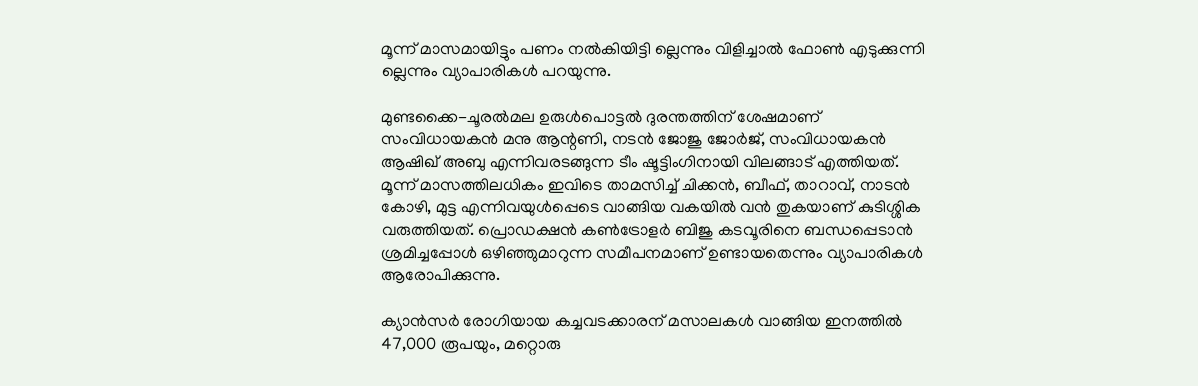മൂന്ന് മാസമായിട്ടും പണം നൽകിയിട്ടി ല്ലെന്നും വിളിച്ചാൽ ഫോൺ എടുക്കുന്നി ല്ലെന്നും വ്യാപാരികൾ പറയുന്നു.

മുണ്ടക്കൈ-ചൂരൽമല ഉരുൾപൊട്ടൽ ദുരന്തത്തിന് ശേഷമാണ് സംവിധായകൻ മനു ആന്റണി, നടൻ ജോജു ജോർജ്, സംവിധായകൻ ആഷിഖ് അബു എന്നിവരടങ്ങുന്ന ടീം ഷൂട്ടിംഗിനായി വിലങ്ങാട് എത്തിയത്. മൂന്ന് മാസത്തിലധികം ഇവിടെ താമസിച്ച് ചിക്കൻ, ബീഫ്, താറാവ്, നാടൻ കോഴി, മുട്ട എന്നിവയുൾപ്പെടെ വാങ്ങിയ വകയിൽ വൻ തുകയാണ് കുടിശ്ശിക വരുത്തിയത്. പ്രൊഡക്ഷൻ കൺട്രോളർ ബിജു കടവൂരിനെ ബന്ധപ്പെടാൻ ശ്രമിച്ചപ്പോൾ ഒഴിഞ്ഞുമാറുന്ന സമീപനമാണ് ഉണ്ടായതെന്നും വ്യാപാരികൾ ആരോപിക്കുന്നു.

ക്യാൻസർ രോഗിയായ കച്ചവടക്കാരന് മസാലകൾ വാങ്ങിയ ഇനത്തിൽ 47,000 രൂപയും, മറ്റൊരു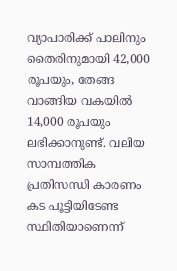വ്യാപാരിക്ക് പാലിനും തൈരിനുമായി 42,000 രൂപയും, തേങ്ങ വാങ്ങിയ വകയിൽ 14,000 രൂപയും ലഭിക്കാനുണ്ട്. വലിയ സാമ്പത്തിക പ്രതിസന്ധി കാരണം കട പൂട്ടിയിടേണ്ട സ്ഥിതിയാണെന്ന്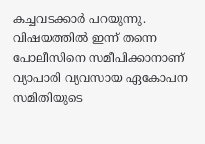കച്ചവടക്കാർ പറയുന്നു. വിഷയത്തിൽ ഇന്ന് തന്നെ പോലീസിനെ സമീപിക്കാനാണ് വ്യാപാരി വ്യവസായ ഏകോപന സമിതിയുടെ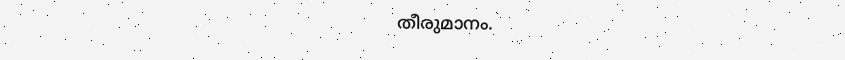തീരുമാനം.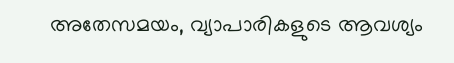അതേസമയം, വ്യാപാരികളുടെ ആവശ്യം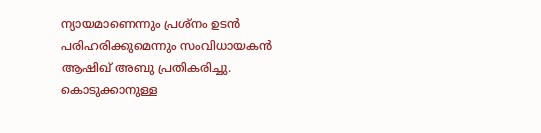ന്യായമാണെന്നും പ്രശ്നം ഉടൻ പരിഹരിക്കുമെന്നും സംവിധായകൻ ആഷിഖ് അബു പ്രതികരിച്ചു. കൊടുക്കാനുള്ള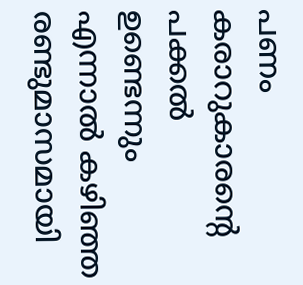പണം കരാറുകാരന്റെ പക്കൽ ഉണ്ടെന്നും എന്നാൽ കഴിഞ്ഞ രണ്ടുമാസമായി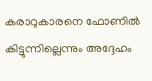കരാറുകാരനെ ഫോണിൽ കിട്ടുന്നില്ലെന്നും അദ്ദേഹം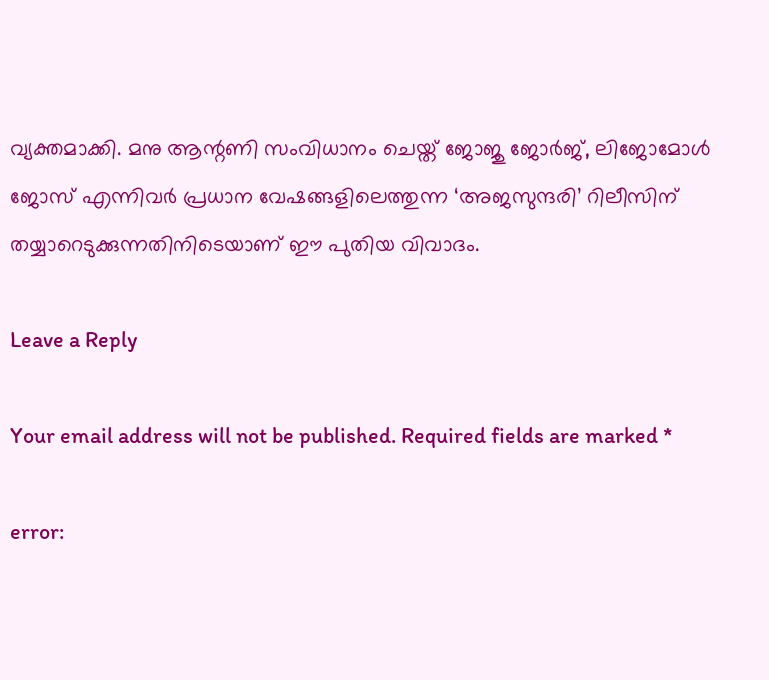വ്യക്തമാക്കി. മനു ആന്റണി സംവിധാനം ചെയ്ത് ജോജു ജോർജ്, ലിജോമോൾ ജോസ് എന്നിവർ പ്രധാന വേഷങ്ങളിലെത്തുന്ന ‘അജസുന്ദരി’ റിലീസിന് തയ്യാറെടുക്കുന്നതിനിടെയാണ് ഈ പുതിയ വിവാദം.

Leave a Reply

Your email address will not be published. Required fields are marked *

error: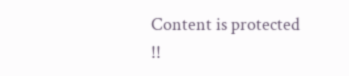Content is protected !!